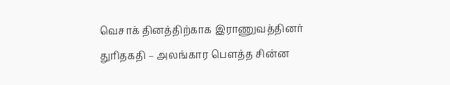வெசாக் தினத்திற்காக இராணுவத்தினர் துரிதகதி – அலங்கார பௌத்த சின்ன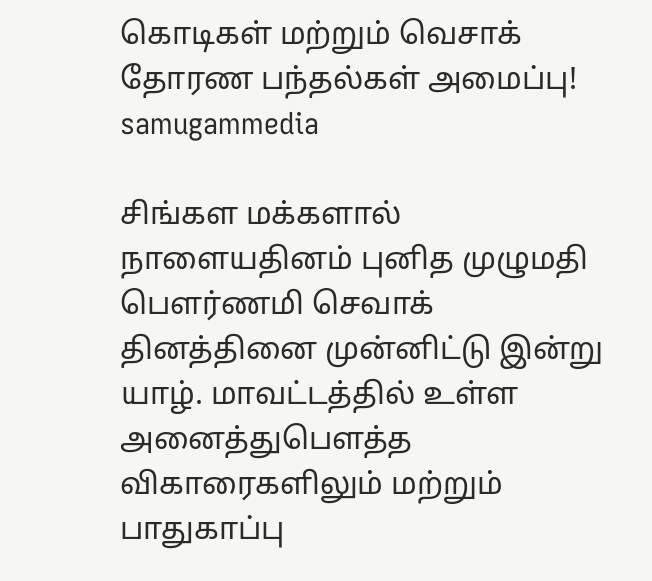கொடிகள் மற்றும் வெசாக் தோரண பந்தல்கள் அமைப்பு! samugammedia

சிங்கள மக்களால் நாளையதினம் புனித முழுமதி பௌர்ணமி செவாக்  தினத்தினை முன்னிட்டு இன்று யாழ். மாவட்டத்தில் உள்ள அனைத்துபௌத்த விகாரைகளிலும் மற்றும் பாதுகாப்பு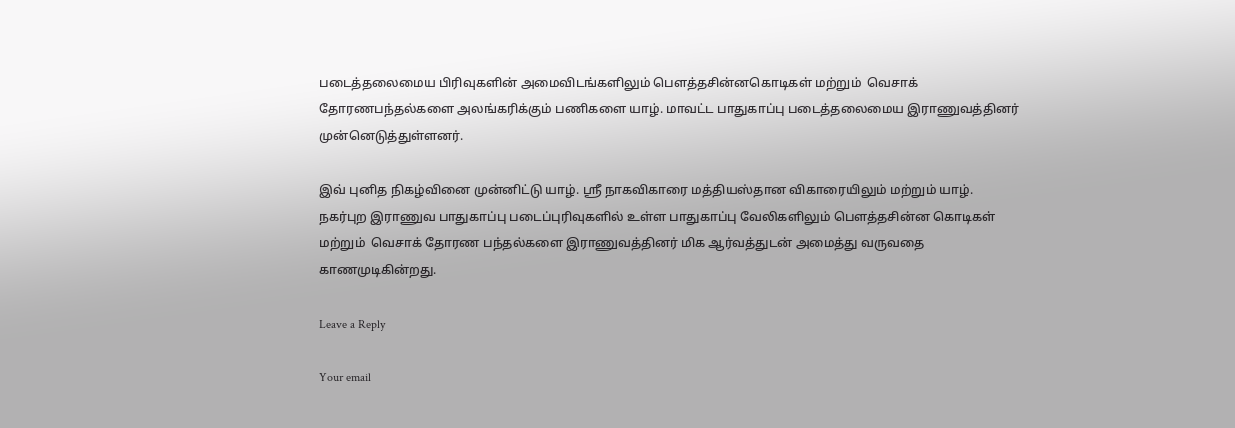படைத்தலைமைய பிரிவுகளின் அமைவிடங்களிலும் பௌத்தசின்னகொடிகள் மற்றும்  வெசாக் தோரணபந்தல்களை அலங்கரிக்கும் பணிகளை யாழ். மாவட்ட பாதுகாப்பு படைத்தலைமைய இராணுவத்தினர் முன்னெடுத்துள்ளனர்.

இவ் புனித நிகழ்வினை முன்னிட்டு யாழ். ஸ்ரீ நாகவிகாரை மத்தியஸ்தான விகாரையிலும் மற்றும் யாழ். நகர்புற இராணுவ பாதுகாப்பு படைப்புரிவுகளில் உள்ள பாதுகாப்பு வேலிகளிலும் பௌத்தசின்ன கொடிகள் மற்றும்  வெசாக் தோரண பந்தல்களை இராணுவத்தினர் மிக ஆர்வத்துடன் அமைத்து வருவதை காணமுடிகின்றது.

Leave a Reply

Your email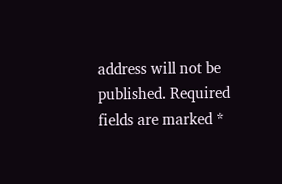address will not be published. Required fields are marked *